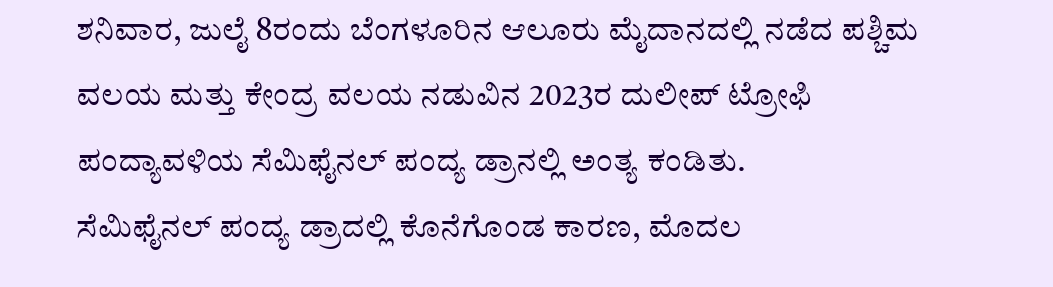ಶನಿವಾರ, ಜುಲೈ 8ರಂದು ಬೆಂಗಳೂರಿನ ಆಲೂರು ಮೈದಾನದಲ್ಲಿ ನಡೆದ ಪಶ್ಚಿಮ ವಲಯ ಮತ್ತು ಕೇಂದ್ರ ವಲಯ ನಡುವಿನ 2023ರ ದುಲೀಪ್ ಟ್ರೋಫಿ ಪಂದ್ಯಾವಳಿಯ ಸೆಮಿಫೈನಲ್ ಪಂದ್ಯ ಡ್ರಾನಲ್ಲಿ ಅಂತ್ಯ ಕಂಡಿತು.
ಸೆಮಿಫೈನಲ್ ಪಂದ್ಯ ಡ್ರಾದಲ್ಲಿ ಕೊನೆಗೊಂಡ ಕಾರಣ, ಮೊದಲ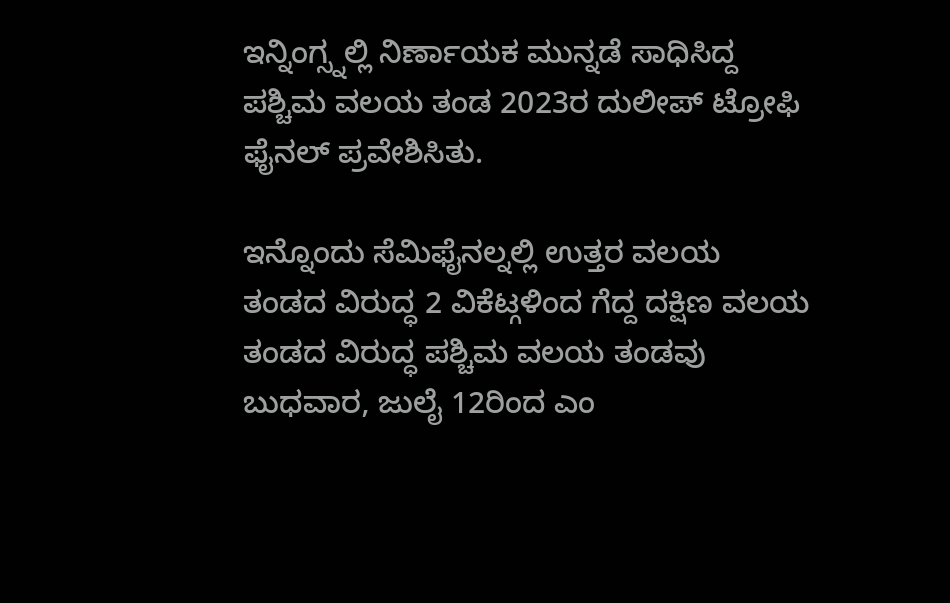ಇನ್ನಿಂಗ್ಸ್ನಲ್ಲಿ ನಿರ್ಣಾಯಕ ಮುನ್ನಡೆ ಸಾಧಿಸಿದ್ದ ಪಶ್ಚಿಮ ವಲಯ ತಂಡ 2023ರ ದುಲೀಪ್ ಟ್ರೋಫಿ ಫೈನಲ್ ಪ್ರವೇಶಿಸಿತು.

ಇನ್ನೊಂದು ಸೆಮಿಫೈನಲ್ನಲ್ಲಿ ಉತ್ತರ ವಲಯ ತಂಡದ ವಿರುದ್ಧ 2 ವಿಕೆಟ್ಗಳಿಂದ ಗೆದ್ದ ದಕ್ಷಿಣ ವಲಯ ತಂಡದ ವಿರುದ್ಧ ಪಶ್ಚಿಮ ವಲಯ ತಂಡವು ಬುಧವಾರ, ಜುಲೈ 12ರಿಂದ ಎಂ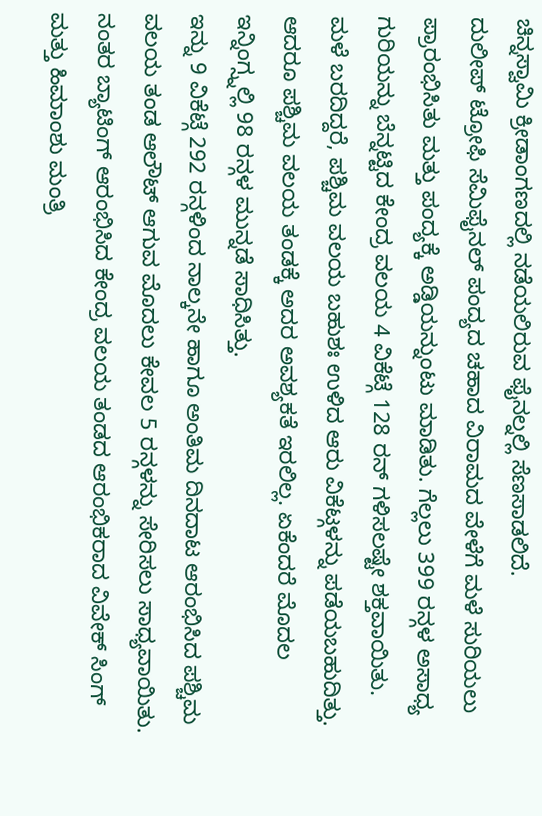ಚಿನ್ನಸ್ವಾಮಿ ಕ್ರೀಡಾಂಗಣದಲ್ಲಿ ನಡೆಯಲಿರುವ ಫೈನಲ್ನಲ್ಲಿ ಸೆಣಸಾಡಲಿದೆ.
ದುಲೀಪ್ ಟ್ರೋಫಿ ಸೆಮಿಫೈನಲ್ ಪಂದ್ಯದ ಚಹಾದ ವಿರಾಮದ ವೇಳೆಗೆ ಮಳೆ ಸುರಿಯಲು ಪ್ರಾರಂಭಿಸಿತು ಮತ್ತು ಪಂದ್ಯಕ್ಕೆ ಅಡ್ಡಿಯನ್ನುಂಟು ಮಾಡಿತು. ಗೆಲ್ಲಲು 399 ರನ್ಗಳ ಅಸಾಧ್ಯ ಗುರಿಯನ್ನು ಬೆನ್ನಟ್ಟಿದ ಕೇಂದ್ರ ವಲಯ 4 ವಿಕೆಟ್ಗೆ 128 ರನ್ ಗಳಿಸಲಷ್ಟೇ ಶಕ್ತವಾಯಿತು.
ಮಳೆ ಬರದಿದ್ದರೆ, ಪಶ್ಚಿಮ ವಲಯ ಬಹುಶಃ ಉಳಿದ ಆರು ವಿಕೆಟ್ಗಳನ್ನು ಪಡೆಯಬಹುದಿತ್ತು. ಆದರೂ ಪಶ್ಚಿಮ ವಲಯ ತಂಡಕ್ಕೆ ಅದರ ಅವಶ್ಯಕತೆ ಇರಲಿಲ್ಲ. ಏಕೆಂದರೆ ಮೊದಲ ಇನ್ನಿಂಗ್ಸ್ನಲ್ಲಿ 98 ರನ್ಗಳ ಮುನ್ನಡೆ ಸಾಧಿಸಿತ್ತು.
ಇನ್ನು 9 ವಿಕೆಟ್ಗೆ 292 ರನ್ಗಳಿಂದ ನಾಲ್ಕನೇ ಹಾಗೂ ಅಂತಿಮ ದಿನದಾಟ ಆರಂಭಿಸಿದ ಪಶ್ಚಿಮ ವಲಯ ತಂಡ ಆಲೌಟ್ ಆಗುವ ಮೊದಲು ಕೇವಲ 5 ರನ್ಗಳನ್ನು ಸೇರಿಸಲು ಸಾಧ್ಯವಾಯಿತು.
ನಂತರ ಬ್ಯಾಟಿಂಗ್ ಆರಂಭಿಸಿದ ಕೇಂದ್ರ ವಲಯ ತಂಡದ ಆರಂಭಿಕರಾದ ವಿವೇಕ್ ಸಿಂಗ್ ಮತ್ತು ಹಿಮಾಂಶು ಮಂತ್ರಿ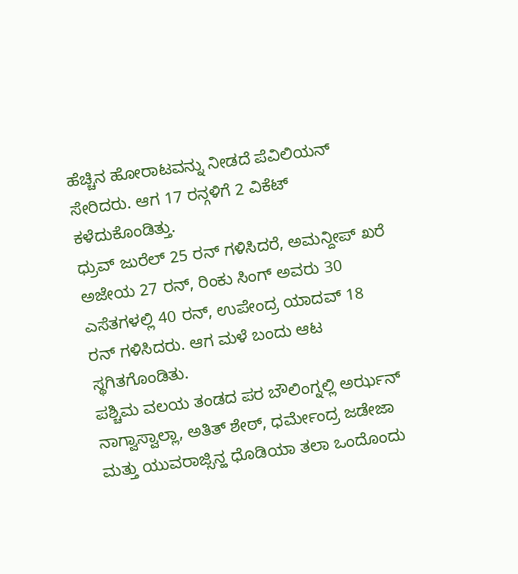ಹೆಚ್ಚಿನ ಹೋರಾಟವನ್ನು ನೀಡದೆ ಪೆವಿಲಿಯನ್ ಸೇರಿದರು. ಆಗ 17 ರನ್ಗಳಿಗೆ 2 ವಿಕೆಟ್ ಕಳೆದುಕೊಂಡಿತ್ತು.
ಧ್ರುವ್ ಜುರೆಲ್ 25 ರನ್ ಗಳಿಸಿದರೆ, ಅಮನ್ದೀಪ್ ಖರೆ ಅಜೇಯ 27 ರನ್, ರಿಂಕು ಸಿಂಗ್ ಅವರು 30 ಎಸೆತಗಳಲ್ಲಿ 40 ರನ್, ಉಪೇಂದ್ರ ಯಾದವ್ 18 ರನ್ ಗಳಿಸಿದರು. ಆಗ ಮಳೆ ಬಂದು ಆಟ ಸ್ಥಗಿತಗೊಂಡಿತು.
ಪಶ್ಚಿಮ ವಲಯ ತಂಡದ ಪರ ಬೌಲಿಂಗ್ನಲ್ಲಿ ಅರ್ಝನ್ ನಾಗ್ವಾಸ್ವಾಲ್ಲಾ, ಅತಿತ್ ಶೇಠ್, ಧರ್ಮೇಂದ್ರ ಜಡೇಜಾ ಮತ್ತು ಯುವರಾಜ್ಸಿನ್ಹ ಧೊಡಿಯಾ ತಲಾ ಒಂದೊಂದು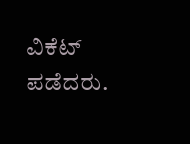ವಿಕೆಟ್ ಪಡೆದರು.